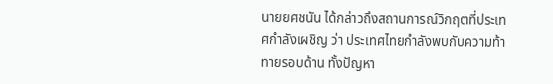นายยศชนัน ได้กล่าวถึงสถานการณ์วิกฤตที่ประเทศกำลังเผชิญ ว่า ประเทศไทยกำลังพบกับความท้าทายรอบด้าน ทั้งปัญหา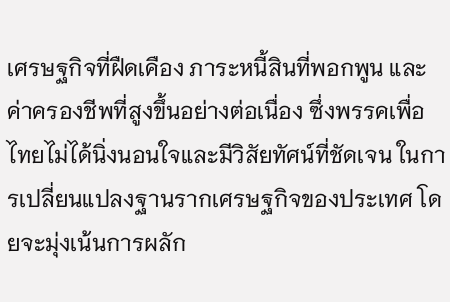เศรษฐกิจที่ฝืดเคือง ภาระหนี้สินที่พอกพูน และค่าครองชีพที่สูงขึ้นอย่างต่อเนื่อง ซึ่งพรรคเพื่อไทยไม่ได้นิ่งนอนใจและมีวิสัยทัศน์ที่ชัดเจน ในการเปลี่ยนแปลงฐานรากเศรษฐกิจของประเทศ โดยจะมุ่งเน้นการผลัก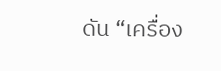ดัน “เครื่อง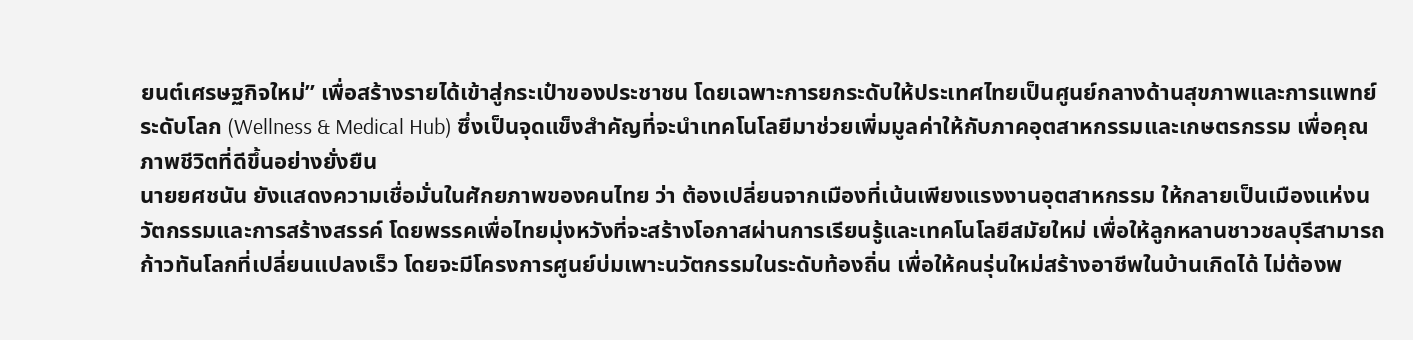ยนต์เศรษฐกิจใหม่” เพื่อสร้างรายได้เข้าสู่กระเป๋าของประชาชน โดยเฉพาะการยกระดับให้ประเทศไทยเป็นศูนย์กลางด้านสุขภาพและการแพทย์ระดับโลก (Wellness & Medical Hub) ซึ่งเป็นจุดแข็งสำคัญที่จะนำเทคโนโลยีมาช่วยเพิ่มมูลค่าให้กับภาคอุตสาหกรรมและเกษตรกรรม เพื่อคุณภาพชีวิตที่ดีขึ้นอย่างยั่งยืน
นายยศชนัน ยังแสดงความเชื่อมั่นในศักยภาพของคนไทย ว่า ต้องเปลี่ยนจากเมืองที่เน้นเพียงแรงงานอุตสาหกรรม ให้กลายเป็นเมืองแห่งนวัตกรรมและการสร้างสรรค์ โดยพรรคเพื่อไทยมุ่งหวังที่จะสร้างโอกาสผ่านการเรียนรู้และเทคโนโลยีสมัยใหม่ เพื่อให้ลูกหลานชาวชลบุรีสามารถก้าวทันโลกที่เปลี่ยนแปลงเร็ว โดยจะมีโครงการศูนย์บ่มเพาะนวัตกรรมในระดับท้องถิ่น เพื่อให้คนรุ่นใหม่สร้างอาชีพในบ้านเกิดได้ ไม่ต้องพ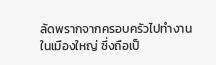ลัดพรากจากครอบครัวไปทำงานในเมืองใหญ่ ซึ่งถือเป็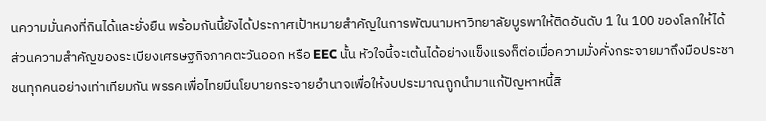นความมั่นคงที่กินได้และยั่งยืน พร้อมกันนี้ยังได้ประกาศเป้าหมายสำคัญในการพัฒนามหาวิทยาลัยบูรพาให้ติดอันดับ 1 ใน 100 ของโลกให้ได้
ส่วนความสำคัญของระเบียงเศรษฐกิจภาคตะวันออก หรือ EEC นั้น หัวใจนี้จะเต้นได้อย่างแข็งแรงก็ต่อเมื่อความมั่งคั่งกระจายมาถึงมือประชาชนทุกคนอย่างเท่าเทียมกัน พรรคเพื่อไทยมีนโยบายกระจายอำนาจเพื่อให้งบประมาณถูกนำมาแก้ปัญหาหนี้สิ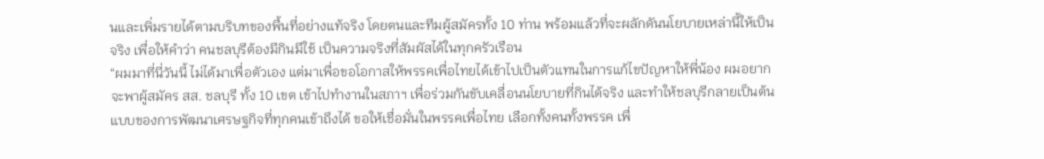นและเพิ่มรายได้ตามบริบทของพื้นที่อย่างแท้จริง โดยตนและทีมผู้สมัครทั้ง 10 ท่าน พร้อมแล้วที่จะผลักดันนโยบายเหล่านี้ให้เป็นจริง เพื่อให้คำว่า คนชลบุรีต้องมีกินมีใช้ เป็นความจริงที่สัมผัสได้ในทุกครัวเรือน
“ผมมาที่นี่วันนี้ ไม่ได้มาเพื่อตัวเอง แต่มาเพื่อขอโอกาสให้พรรคเพื่อไทยได้เข้าไปเป็นตัวแทนในการแก้ไขปัญหาให้พี่น้อง ผมอยากจะพาผู้สมัคร สส. ชลบุรี ทั้ง 10 เขต เข้าไปทำงานในสภาฯ เพื่อร่วมกันขับเคลื่อนนโยบายที่กินได้จริง และทำให้ชลบุรีกลายเป็นต้นแบบของการพัฒนาเศรษฐกิจที่ทุกคนเข้าถึงได้ ขอให้เชื่อมั่นในพรรคเพื่อไทย เลือกทั้งคนทั้งพรรค เพื่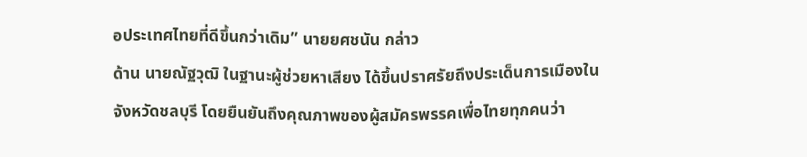อประเทศไทยที่ดีขึ้นกว่าเดิม” นายยศชนัน กล่าว
ด้าน นายณัฐวุฒิ ในฐานะผู้ช่วยหาเสียง ได้ขึ้นปราศรัยถึงประเด็นการเมืองในจังหวัดชลบุรี โดยยืนยันถึงคุณภาพของผู้สมัครพรรคเพื่อไทยทุกคนว่า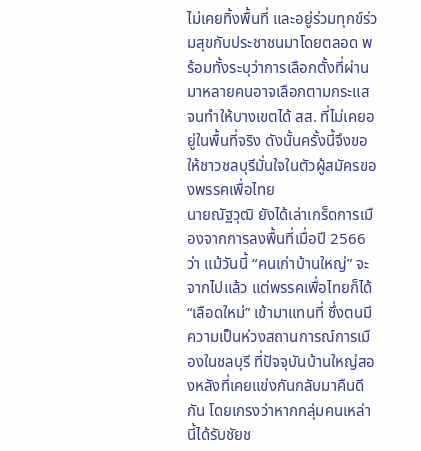ไม่เคยทิ้งพื้นที่ และอยู่ร่วมทุกข์ร่วมสุขกับประชาชนมาโดยตลอด พร้อมทั้งระบุว่าการเลือกตั้งที่ผ่านมาหลายคนอาจเลือกตามกระแส จนทำให้บางเขตได้ สส. ที่ไม่เคยอยู่ในพื้นที่จริง ดังนั้นครั้งนี้จึงขอให้ชาวชลบุรีมั่นใจในตัวผู้สมัครของพรรคเพื่อไทย
นายณัฐวุฒิ ยังได้เล่าเกร็ดการเมืองจากการลงพื้นที่เมื่อปี 2566 ว่า แม้วันนี้ “คนเก่าบ้านใหญ่” จะจากไปแล้ว แต่พรรคเพื่อไทยก็ได้ “เลือดใหม่” เข้ามาแทนที่ ซึ่งตนมีความเป็นห่วงสถานการณ์การเมืองในชลบุรี ที่ปัจจุบันบ้านใหญ่สองหลังที่เคยแข่งกันกลับมาคืนดีกัน โดยเกรงว่าหากกลุ่มคนเหล่านี้ได้รับชัยช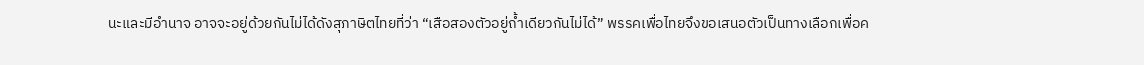นะและมีอำนาจ อาจจะอยู่ด้วยกันไม่ได้ดังสุภาษิตไทยที่ว่า “เสือสองตัวอยู่ถ้ำเดียวกันไม่ได้” พรรคเพื่อไทยจึงขอเสนอตัวเป็นทางเลือกเพื่อค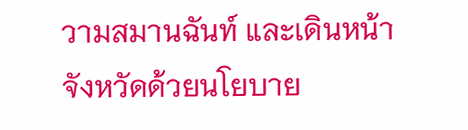วามสมานฉันท์ และเดินหน้าจังหวัดด้วยนโยบาย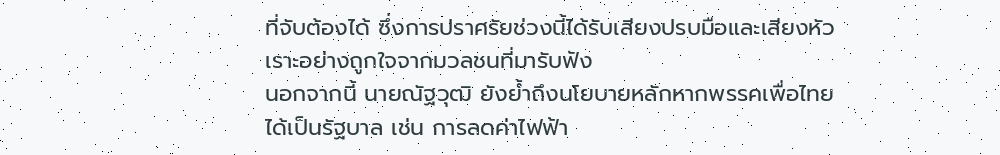ที่จับต้องได้ ซึ่งการปราศรัยช่วงนี้ได้รับเสียงปรบมือและเสียงหัวเราะอย่างถูกใจจากมวลชนที่มารับฟัง
นอกจากนี้ นายณัฐวุฒิ ยังย้ำถึงนโยบายหลักหากพรรคเพื่อไทยได้เป็นรัฐบาล เช่น การลดค่าไฟฟ้า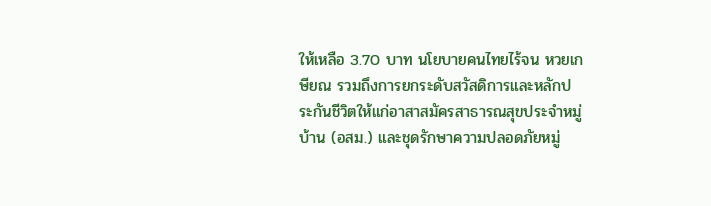ให้เหลือ 3.70 บาท นโยบายคนไทยไร้จน หวยเกษียณ รวมถึงการยกระดับสวัสดิการและหลักประกันชีวิตให้แก่อาสาสมัครสาธารณสุขประจำหมู่บ้าน (อสม.) และชุดรักษาความปลอดภัยหมู่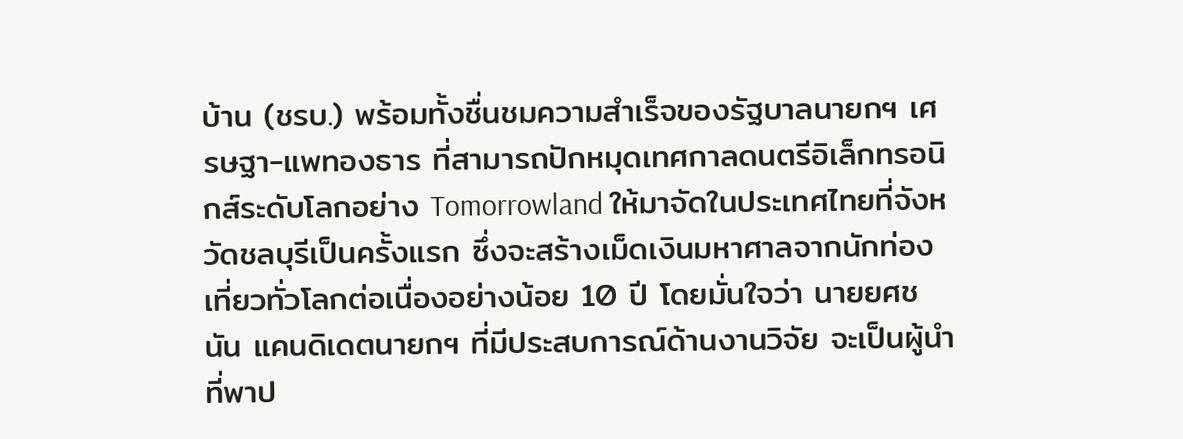บ้าน (ชรบ.) พร้อมทั้งชื่นชมความสำเร็จของรัฐบาลนายกฯ เศรษฐา-แพทองธาร ที่สามารถปักหมุดเทศกาลดนตรีอิเล็กทรอนิกส์ระดับโลกอย่าง Tomorrowland ให้มาจัดในประเทศไทยที่จังหวัดชลบุรีเป็นครั้งแรก ซึ่งจะสร้างเม็ดเงินมหาศาลจากนักท่องเที่ยวทั่วโลกต่อเนื่องอย่างน้อย 10 ปี โดยมั่นใจว่า นายยศชนัน แคนดิเดตนายกฯ ที่มีประสบการณ์ด้านงานวิจัย จะเป็นผู้นำที่พาป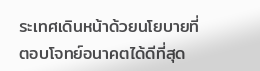ระเทศเดินหน้าด้วยนโยบายที่ตอบโจทย์อนาคตได้ดีที่สุด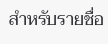สำหรับรายชื่อ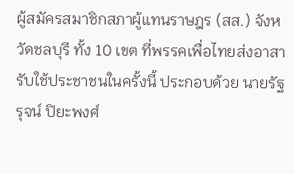ผู้สมัครสมาชิกสภาผู้แทนราษฎร (สส.) จังหวัดชลบุรี ทั้ง 10 เขต ที่พรรคเพื่อไทยส่งอาสารับใช้ประชาชนในครั้งนี้ ประกอบด้วย นายรัฐรุจน์ ปิยะพงศ์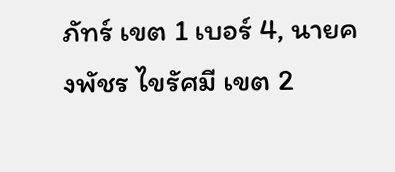ภัทร์ เขต 1 เบอร์ 4, นายคงพัชร ไขรัศมี เขต 2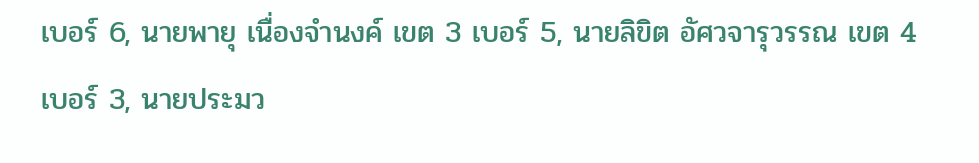เบอร์ 6, นายพายุ เนื่องจำนงค์ เขต 3 เบอร์ 5, นายลิขิต อัศวจารุวรรณ เขต 4 เบอร์ 3, นายประมว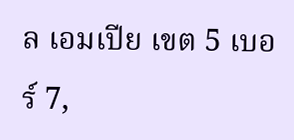ล เอมเปีย เขต 5 เบอร์ 7,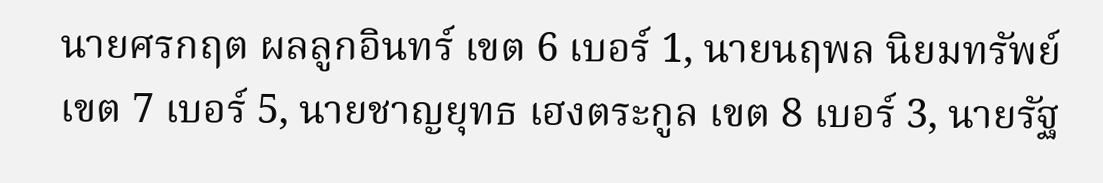นายศรกฤต ผลลูกอินทร์ เขต 6 เบอร์ 1, นายนฤพล นิยมทรัพย์ เขต 7 เบอร์ 5, นายชาญยุทธ เฮงตระกูล เขต 8 เบอร์ 3, นายรัฐ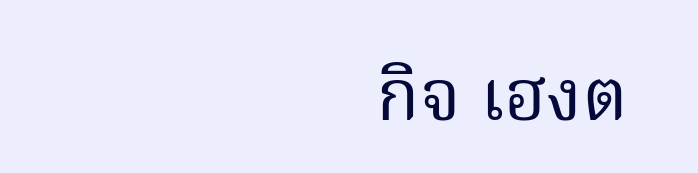กิจ เฮงต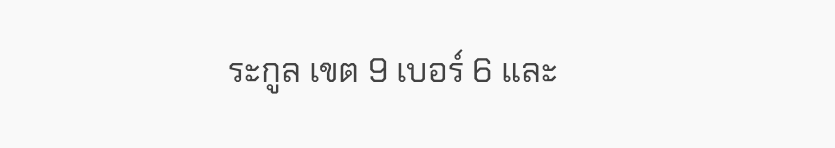ระกูล เขต 9 เบอร์ 6 และ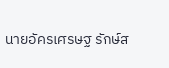นายอัครเศรษฐ รักษ์ส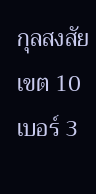กุลสงสัย เขต 10 เบอร์ 3